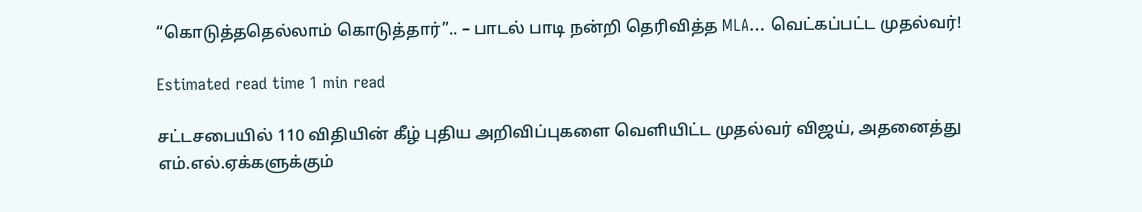“கொடுத்ததெல்லாம் கொடுத்தார்”.. – பாடல் பாடி நன்றி தெரிவித்த MLA… வெட்கப்பட்ட முதல்வர்!

Estimated read time 1 min read

சட்டசபையில் 110 விதியின் கீழ் புதிய அறிவிப்புகளை வெளியிட்ட முதல்வர் விஜய், அதனைத்து எம்.எல்.ஏக்களுக்கும்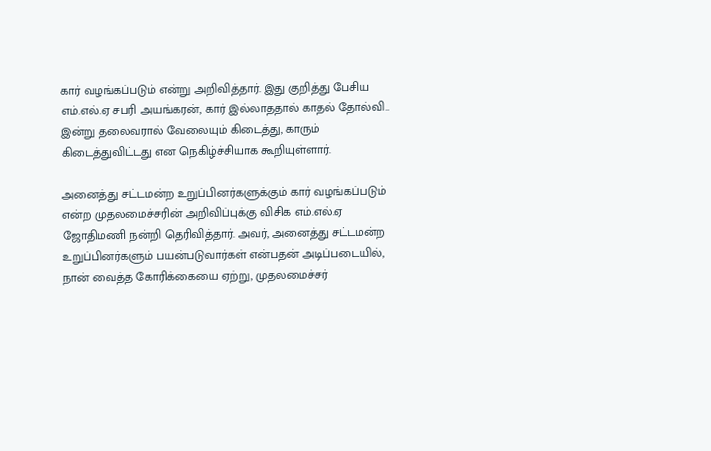கார் வழங்கப்படும் என்று அறிவித்தார். இது குறித்து பேசிய எம்.எல்.ஏ சபரி அயங்கரன், கார் இல்லாததால் காதல் தோல்வி.. இன்று தலைவரால் வேலையும் கிடைத்து, காரும் கிடைத்துவிட்டது என நெகிழ்ச்சியாக கூறியுள்ளார்.

அனைத்து சட்டமன்ற உறுப்பினர்களுக்கும் கார் வழங்கப்படும் என்ற முதலமைச்சரின் அறிவிப்புக்கு விசிக எம்.எல்.ஏ ஜோதிமணி நன்றி தெரிவித்தார். அவர், அனைத்து சட்டமன்ற உறுப்பினர்களும் பயன்படுவார்கள் என்பதன் அடிப்படையில், நான் வைத்த கோரிக்கையை ஏற்று, முதலமைச்சர்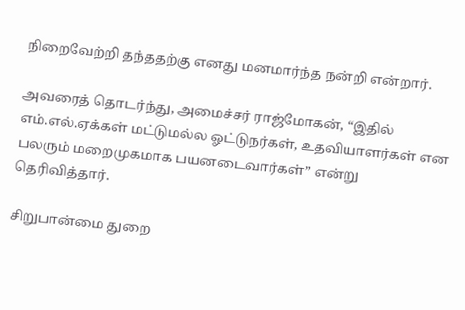நிறைவேற்றி தந்ததற்கு எனது மனமார்ந்த நன்றி என்றார்.

அவரைத் தொடர்ந்து, அமைச்சர் ராஜ்மோகன், “இதில் எம்.எல்.ஏக்கள் மட்டுமல்ல ஓட்டுநர்கள், உதவியாளர்கள் என பலரும் மறைமுகமாக பயனடைவார்கள்” என்று தெரிவித்தார்.

சிறுபான்மை துறை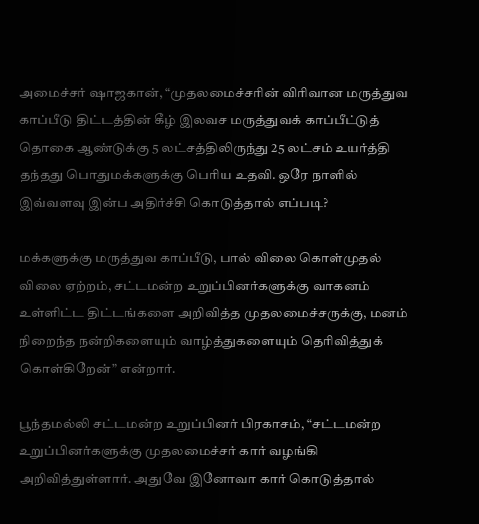அமைச்சர் ஷாஜகான், “முதலமைச்சரின் விரிவான மருத்துவ காப்பீடு திட்டத்தின் கீழ் இலவச மருத்துவக் காப்பீட்டுத் தொகை ஆண்டுக்கு 5 லட்சத்திலிருந்து 25 லட்சம் உயர்த்தி தந்தது பொதுமக்களுக்கு பெரிய உதவி. ஒரே நாளில் இவ்வளவு இன்ப அதிர்ச்சி கொடுத்தால் எப்படி?

மக்களுக்கு மருத்துவ காப்பீடு, பால் விலை கொள்முதல் விலை ஏற்றம், சட்டமன்ற உறுப்பினர்களுக்கு வாகனம் உள்ளிட்ட திட்டங்களை அறிவித்த முதலமைச்சருக்கு, மனம் நிறைந்த நன்றிகளையும் வாழ்த்துகளையும் தெரிவித்துக் கொள்கிறேன்” என்றார்.

பூந்தமல்லி சட்டமன்ற உறுப்பினர் பிரகாசம், “சட்டமன்ற உறுப்பினர்களுக்கு முதலமைச்சர் கார் வழங்கி அறிவித்துள்ளார். அதுவே இனோவா கார் கொடுத்தால்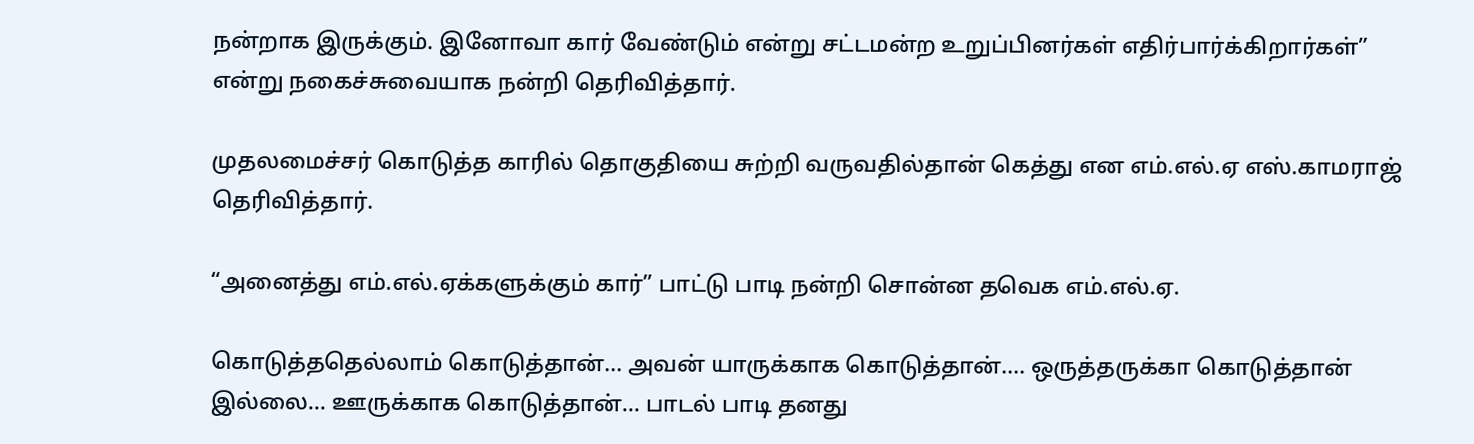நன்றாக இருக்கும். இனோவா கார் வேண்டும் என்று சட்டமன்ற உறுப்பினர்கள் எதிர்பார்க்கிறார்கள்” என்று நகைச்சுவையாக நன்றி தெரிவித்தார்.

முதலமைச்சர் கொடுத்த காரில் தொகுதியை சுற்றி வருவதில்தான் கெத்து என எம்.எல்.ஏ எஸ்.காமராஜ் தெரிவித்தார்.

“அனைத்து எம்.எல்.ஏக்களுக்கும் கார்” பாட்டு பாடி நன்றி சொன்ன தவெக எம்.எல்.ஏ.

கொடுத்ததெல்லாம் கொடுத்தான்… அவன் யாருக்காக கொடுத்தான்…. ஒருத்தருக்கா கொடுத்தான் இல்லை… ஊருக்காக கொடுத்தான்… பாடல் பாடி தனது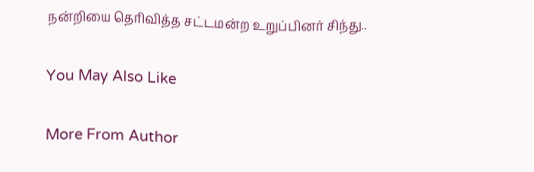நன்றியை தெரிவித்த சட்டமன்ற உறுப்பினர் சிந்து..

You May Also Like

More From Author